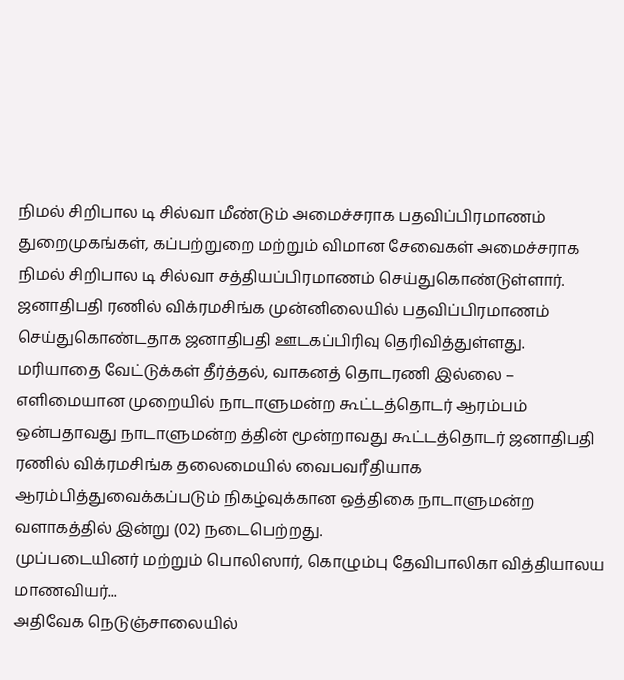நிமல் சிறிபால டி சில்வா மீண்டும் அமைச்சராக பதவிப்பிரமாணம்
துறைமுகங்கள், கப்பற்றுறை மற்றும் விமான சேவைகள் அமைச்சராக நிமல் சிறிபால டி சில்வா சத்தியப்பிரமாணம் செய்துகொண்டுள்ளார்.
ஜனாதிபதி ரணில் விக்ரமசிங்க முன்னிலையில் பதவிப்பிரமாணம் செய்துகொண்டதாக ஜனாதிபதி ஊடகப்பிரிவு தெரிவித்துள்ளது.
மரியாதை வேட்டுக்கள் தீர்த்தல், வாகனத் தொடரணி இல்லை – எளிமையான முறையில் நாடாளுமன்ற கூட்டத்தொடர் ஆரம்பம்
ஒன்பதாவது நாடாளுமன்ற த்தின் மூன்றாவது கூட்டத்தொடர் ஜனாதிபதி ரணில் விக்ரமசிங்க தலைமையில் வைபவரீதியாக ஆரம்பித்துவைக்கப்படும் நிகழ்வுக்கான ஒத்திகை நாடாளுமன்ற வளாகத்தில் இன்று (02) நடைபெற்றது.
முப்படையினர் மற்றும் பொலிஸார், கொழும்பு தேவிபாலிகா வித்தியாலய மாணவியர்...
அதிவேக நெடுஞ்சாலையில்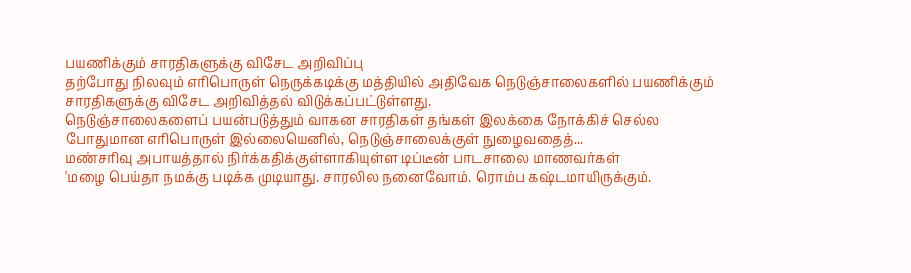பயணிக்கும் சாரதிகளுக்கு விசேட அறிவிப்பு
தற்போது நிலவும் எரிபொருள் நெருக்கடிக்கு மத்தியில் அதிவேக நெடுஞ்சாலைகளில் பயணிக்கும் சாரதிகளுக்கு விசேட அறிவித்தல் விடுக்கப்பட்டுள்ளது.
நெடுஞ்சாலைகளைப் பயன்படுத்தும் வாகன சாரதிகள் தங்கள் இலக்கை நோக்கிச் செல்ல போதுமான எரிபொருள் இல்லையெனில், நெடுஞ்சாலைக்குள் நுழைவதைத்...
மண்சரிவு அபாயத்தால் நிர்க்கதிக்குள்ளாகியுள்ள டிப்டீன் பாடசாலை மாணவர்கள்
'மழை பெய்தா நமக்கு படிக்க முடியாது. சாரலில நனைவோம். ரொம்ப கஷ்டமாயிருக்கும்.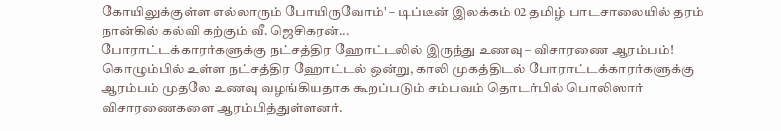கோயிலுக்குள்ள எல்லாரும் போயிருவோம்' – டிப்டீன் இலக்கம் 02 தமிழ் பாடசாலையில் தரம் நான்கில் கல்வி கற்கும் வீ. ஜெசிகரன்...
போராட்டக்காரர்களுக்கு நட்சத்திர ஹோட்டலில் இருந்து உணவு – விசாரணை ஆரம்பம்!
கொழும்பில் உள்ள நட்சத்திர ஹோட்டல் ஒன்று, காலி முகத்திடல் போராட்டக்காரர்களுக்கு ஆரம்பம் முதலே உணவு வழங்கியதாக கூறப்படும் சம்பவம் தொடர்பில் பொலிஸார் விசாரணைகளை ஆரம்பித்துள்ளனர்.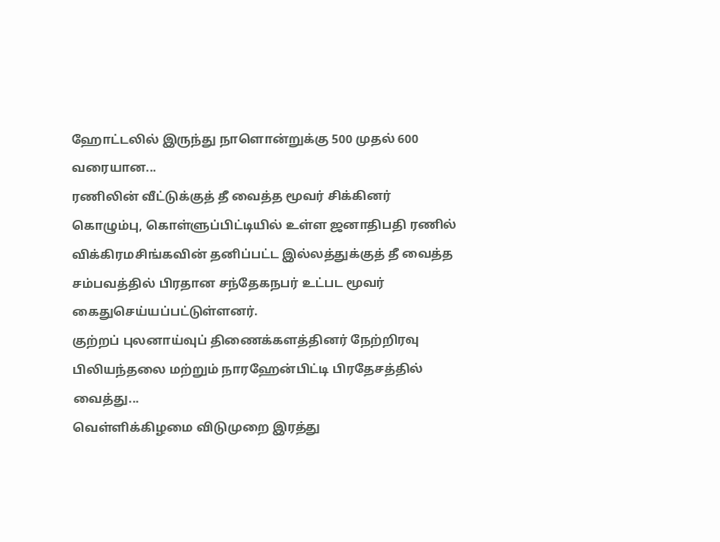ஹோட்டலில் இருந்து நாளொன்றுக்கு 500 முதல் 600 வரையான...
ரணிலின் வீட்டுக்குத் தீ வைத்த மூவர் சிக்கினர்
கொழும்பு, கொள்ளுப்பிட்டியில் உள்ள ஜனாதிபதி ரணில் விக்கிரமசிங்கவின் தனிப்பட்ட இல்லத்துக்குத் தீ வைத்த சம்பவத்தில் பிரதான சந்தேகநபர் உட்பட மூவர் கைதுசெய்யப்பட்டுள்ளனர்.
குற்றப் புலனாய்வுப் திணைக்களத்தினர் நேற்றிரவு பிலியந்தலை மற்றும் நாரஹேன்பிட்டி பிரதேசத்தில் வைத்து...
வெள்ளிக்கிழமை விடுமுறை இரத்து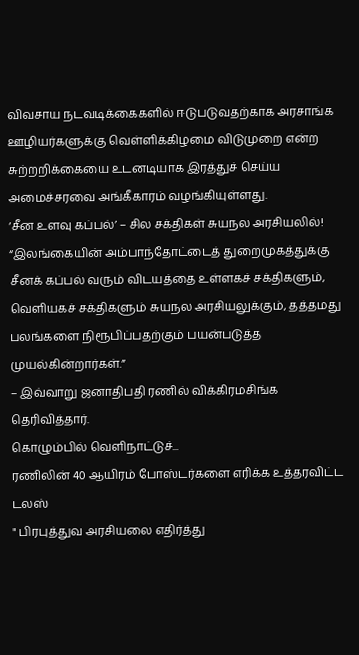விவசாய நடவடிக்கைகளில் ஈடுபடுவதற்காக அரசாங்க ஊழியர்களுக்கு வெள்ளிக்கிழமை விடுமுறை என்ற சுற்றறிக்கையை உடனடியாக இரத்துச் செய்ய அமைச்சரவை அங்கீகாரம் வழங்கியுள்ளது.
‘சீன உளவு கப்பல்’ – சில சக்திகள் சுயநல அரசியலில்!
“இலங்கையின் அம்பாந்தோட்டைத் துறைமுகத்துக்கு சீனக் கப்பல் வரும் விடயத்தை உள்ளகச் சக்திகளும், வெளியகச் சக்திகளும் சுயநல அரசியலுக்கும், தத்தமது பலங்களை நிரூபிப்பதற்கும் பயன்படுத்த முயல்கின்றார்கள்.”
– இவ்வாறு ஜனாதிபதி ரணில் விக்கிரமசிங்க தெரிவித்தார்.
கொழும்பில் வெளிநாட்டுச்...
ரணிலின் 40 ஆயிரம் போஸ்டர்களை எரிக்க உத்தரவிட்ட டலஸ்
" பிரபுத்துவ அரசியலை எதிர்த்து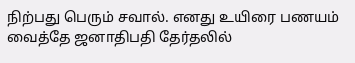நிற்பது பெரும் சவால். எனது உயிரை பணயம் வைத்தே ஜனாதிபதி தேர்தலில்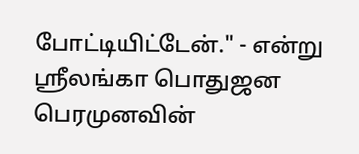போட்டியிட்டேன்." - என்று ஶ்ரீலங்கா பொதுஜன பெரமுனவின்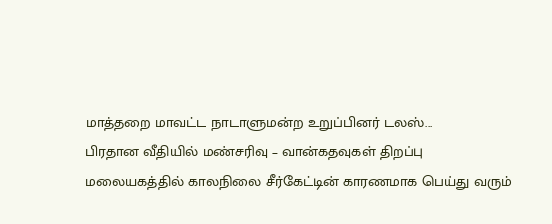மாத்தறை மாவட்ட நாடாளுமன்ற உறுப்பினர் டலஸ்...
பிரதான வீதியில் மண்சரிவு – வான்கதவுகள் திறப்பு
மலையகத்தில் காலநிலை சீர்கேட்டின் காரணமாக பெய்து வரும்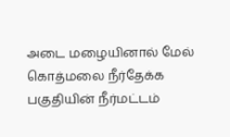அடை மழையினால் மேல் கொத்மலை நீர்தேக்க பகுதியின் நீர்மட்டம்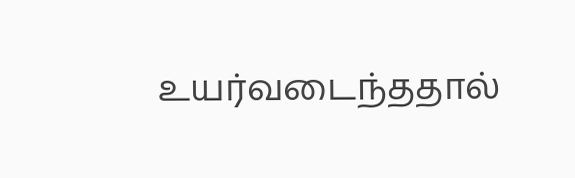உயர்வடைந்ததால்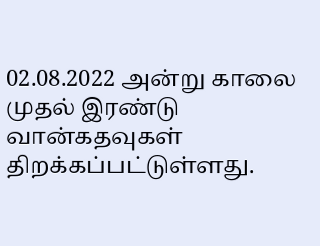02.08.2022 அன்று காலை முதல் இரண்டு வான்கதவுகள் திறக்கப்பட்டுள்ளது.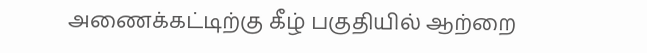அணைக்கட்டிற்கு கீழ் பகுதியில் ஆற்றை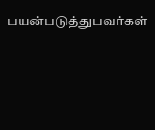பயன்படுத்துபவர்கள்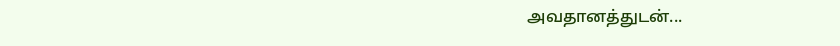அவதானத்துடன்...